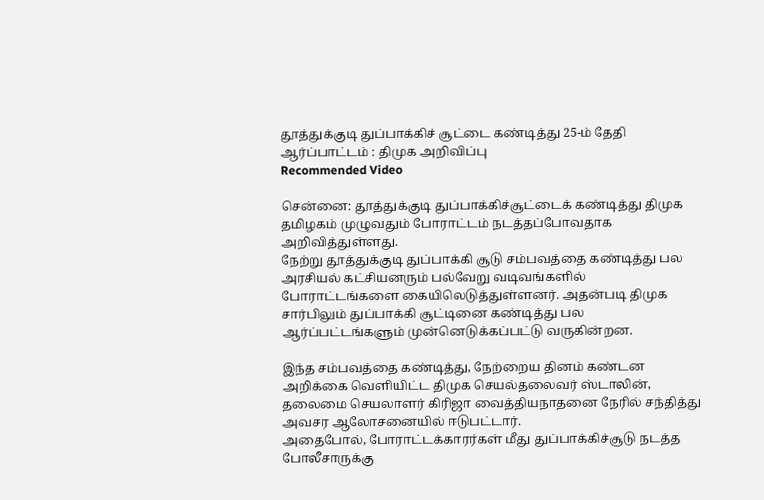தூத்துக்குடி துப்பாக்கிச் சூட்டை கண்டித்து 25-ம் தேதி ஆர்ப்பாட்டம் : திமுக அறிவிப்பு
Recommended Video

சென்னை: தூத்துக்குடி துப்பாக்கிச்சூட்டைக் கண்டித்து திமுக தமிழகம் முழுவதும் போராட்டம் நடத்தப்போவதாக அறிவித்துள்ளது.
நேற்று தூத்துக்குடி துப்பாக்கி சூடு சம்பவத்தை கண்டித்து பல அரசியல் கட்சியனரும் பல்வேறு வடிவங்களில் போராட்டங்களை கையிலெடுத்துள்ளனர். அதன்படி திமுக சார்பிலும் துப்பாக்கி சூட்டினை கண்டித்து பல ஆர்ப்பட்டங்களும் முன்னெடுக்கப்பட்டு வருகின்றன.

இந்த சம்பவத்தை கண்டித்து, நேற்றைய தினம் கண்டன அறிக்கை வெளியிட்ட திமுக செயல்தலைவர் ஸ்டாலின், தலைமை செயலாளர் கிரிஜா வைத்தியநாதனை நேரில் சந்தித்து அவசர ஆலோசனையில் ஈடுபட்டார்.
அதைபோல், போராட்டக்காரர்கள் மீது துப்பாக்கிச்சூடு நடத்த போலீசாருக்கு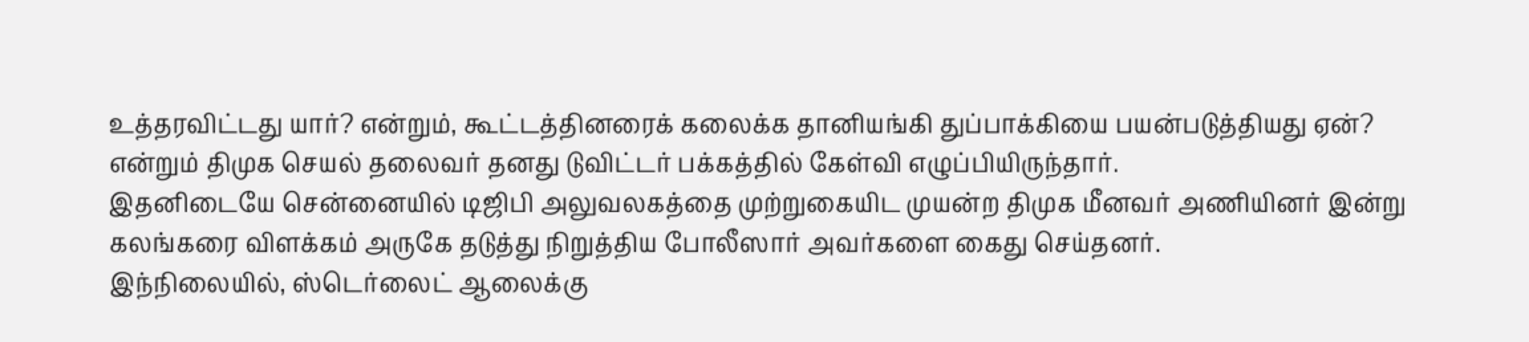உத்தரவிட்டது யார்? என்றும், கூட்டத்தினரைக் கலைக்க தானியங்கி துப்பாக்கியை பயன்படுத்தியது ஏன்? என்றும் திமுக செயல் தலைவர் தனது டுவிட்டர் பக்கத்தில் கேள்வி எழுப்பியிருந்தார்.
இதனிடையே சென்னையில் டிஜிபி அலுவலகத்தை முற்றுகையிட முயன்ற திமுக மீனவர் அணியினர் இன்று கலங்கரை விளக்கம் அருகே தடுத்து நிறுத்திய போலீஸார் அவர்களை கைது செய்தனர்.
இந்நிலையில், ஸ்டெர்லைட் ஆலைக்கு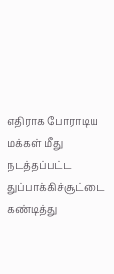எதிராக போராடிய மக்கள் மீது நடத்தப்பட்ட துப்பாக்கிச்சூட்டை கண்டித்து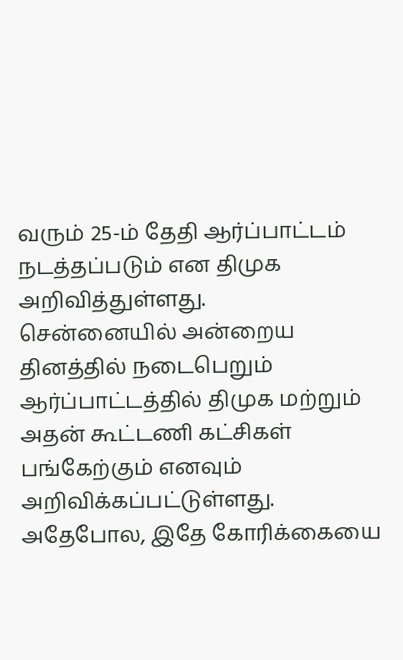வரும் 25-ம் தேதி ஆர்ப்பாட்டம் நடத்தப்படும் என திமுக அறிவித்துள்ளது.
சென்னையில் அன்றைய தினத்தில் நடைபெறும் ஆர்ப்பாட்டத்தில் திமுக மற்றும் அதன் கூட்டணி கட்சிகள் பங்கேற்கும் எனவும் அறிவிக்கப்பட்டுள்ளது. அதேபோல, இதே கோரிக்கையை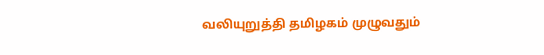வலியுறுத்தி தமிழகம் முழுவதும்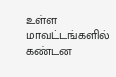உள்ள மாவட்டங்களில் கண்டன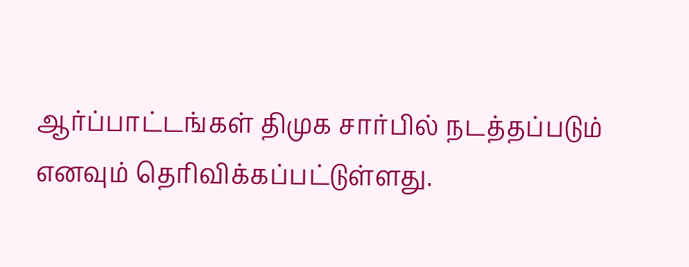ஆர்ப்பாட்டங்கள் திமுக சார்பில் நடத்தப்படும் எனவும் தெரிவிக்கப்பட்டுள்ளது.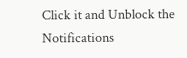Click it and Unblock the Notifications